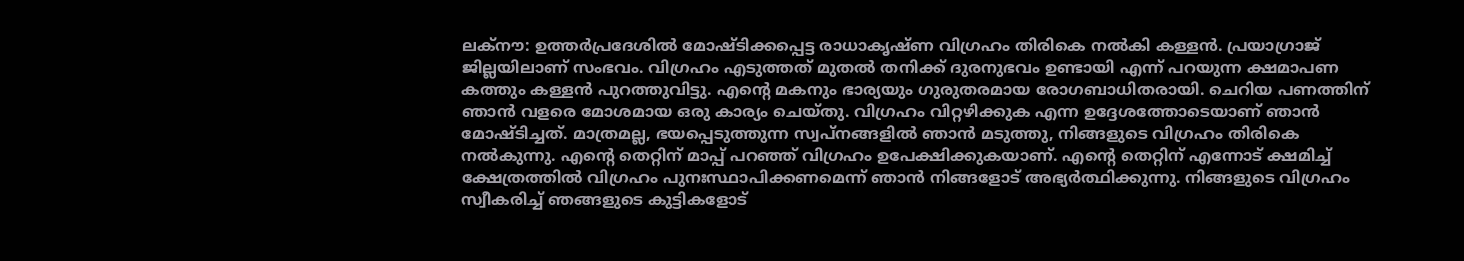ലക്നൗ: ഉത്തർപ്രദേശിൽ മോഷ്ടിക്കപ്പെട്ട രാധാകൃഷ്ണ വിഗ്രഹം തിരികെ നൽകി കള്ളൻ. പ്രയാഗ്രാജ് ജില്ലയിലാണ് സംഭവം. വിഗ്രഹം എടുത്തത് മുതൽ തനിക്ക് ദുരനുഭവം ഉണ്ടായി എന്ന് പറയുന്ന ക്ഷമാപണ കത്തും കള്ളൻ പുറത്തുവിട്ടു. എന്റെ മകനും ഭാര്യയും ഗുരുതരമായ രോഗബാധിതരായി. ചെറിയ പണത്തിന് ഞാൻ വളരെ മോശമായ ഒരു കാര്യം ചെയ്തു. വിഗ്രഹം വിറ്റഴിക്കുക എന്ന ഉദ്ദേശത്തോടെയാണ് ഞാൻ മോഷ്ടിച്ചത്. മാത്രമല്ല, ഭയപ്പെടുത്തുന്ന സ്വപ്നങ്ങളിൽ ഞാൻ മടുത്തു, നിങ്ങളുടെ വിഗ്രഹം തിരികെ നൽകുന്നു. എന്റെ തെറ്റിന് മാപ്പ് പറഞ്ഞ് വിഗ്രഹം ഉപേക്ഷിക്കുകയാണ്. എന്റെ തെറ്റിന് എന്നോട് ക്ഷമിച്ച് ക്ഷേത്രത്തിൽ വിഗ്രഹം പുനഃസ്ഥാപിക്കണമെന്ന് ഞാൻ നിങ്ങളോട് അഭ്യർത്ഥിക്കുന്നു. നിങ്ങളുടെ വിഗ്രഹം സ്വീകരിച്ച് ഞങ്ങളുടെ കുട്ടികളോട്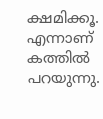ക്ഷമിക്കൂ. എന്നാണ് കത്തിൽ പറയുന്നു.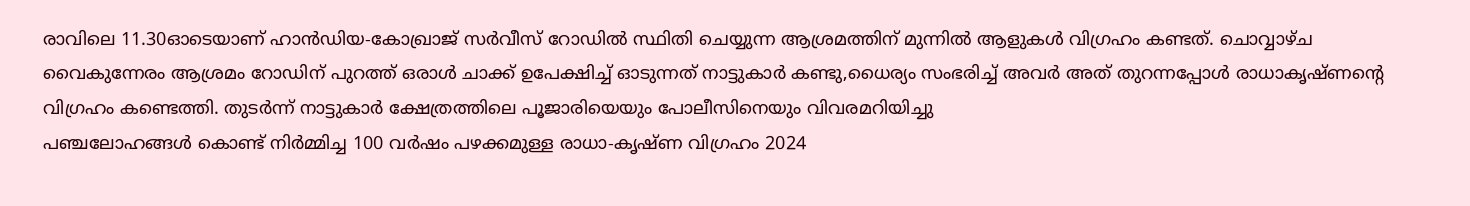രാവിലെ 11.30ഓടെയാണ് ഹാൻഡിയ-കോഖ്രാജ് സർവീസ് റോഡിൽ സ്ഥിതി ചെയ്യുന്ന ആശ്രമത്തിന് മുന്നിൽ ആളുകൾ വിഗ്രഹം കണ്ടത്. ചൊവ്വാഴ്ച വൈകുന്നേരം ആശ്രമം റോഡിന് പുറത്ത് ഒരാൾ ചാക്ക് ഉപേക്ഷിച്ച് ഓടുന്നത് നാട്ടുകാർ കണ്ടു,ധൈര്യം സംഭരിച്ച് അവർ അത് തുറന്നപ്പോൾ രാധാകൃഷ്ണന്റെ വിഗ്രഹം കണ്ടെത്തി. തുടർന്ന് നാട്ടുകാർ ക്ഷേത്രത്തിലെ പൂജാരിയെയും പോലീസിനെയും വിവരമറിയിച്ചു
പഞ്ചലോഹങ്ങൾ കൊണ്ട് നിർമ്മിച്ച 100 വർഷം പഴക്കമുള്ള രാധാ-കൃഷ്ണ വിഗ്രഹം 2024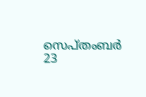സെപ്തംബർ 23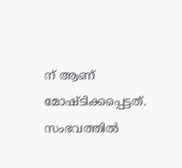ന് ആണ് മോഷ്ടിക്കപ്പെട്ടത്. സംഭവത്തിൽ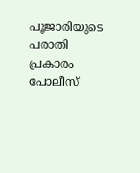പൂജാരിയുടെ പരാതി പ്രകാരം പോലീസ്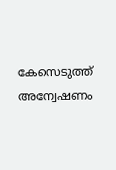കേസെടുത്ത് അന്വേഷണം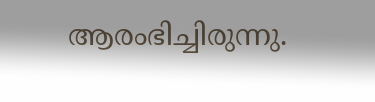ആരംഭിച്ചിരുന്നു.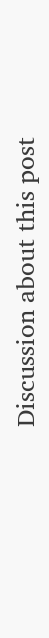Discussion about this post